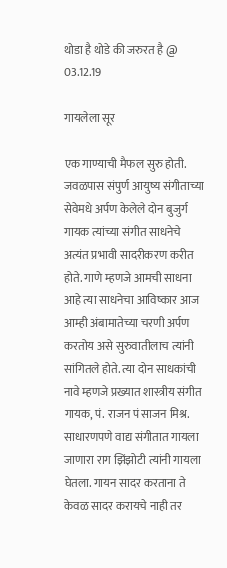थोडा है थोडे की जरुरत है @ 03.12.19

गायलेला सूर

एक गाण्याची मैफल सुरु होती. जवळपास संपुर्ण आयुष्य संगीताच्या सेवेमधे अर्पण केलेले दोन बुजुर्ग गायक त्यांच्या संगीत साधनेचे अत्यंत प्रभावी सादरीकरण करीत होते. गाणे म्हणजे आमची साधना आहे त्या साधनेचा आविष्कार आज आम्ही अंबामातेच्या चरणी अर्पण करतोय असे सुरुवातीलाच त्यांनी सांगितले होते. त्या दोन साधकांची नावे म्हणजे प्रख्यात शास्त्रीय संगीत गायक, पं. राजन पं साजन मिश्र. साधारणपणे वाद्य संगीतात गायला जाणारा राग झिंझोटी त्यांनी गायला घेतला. गायन सादर करताना ते केवळ सादर करायचे नाही तर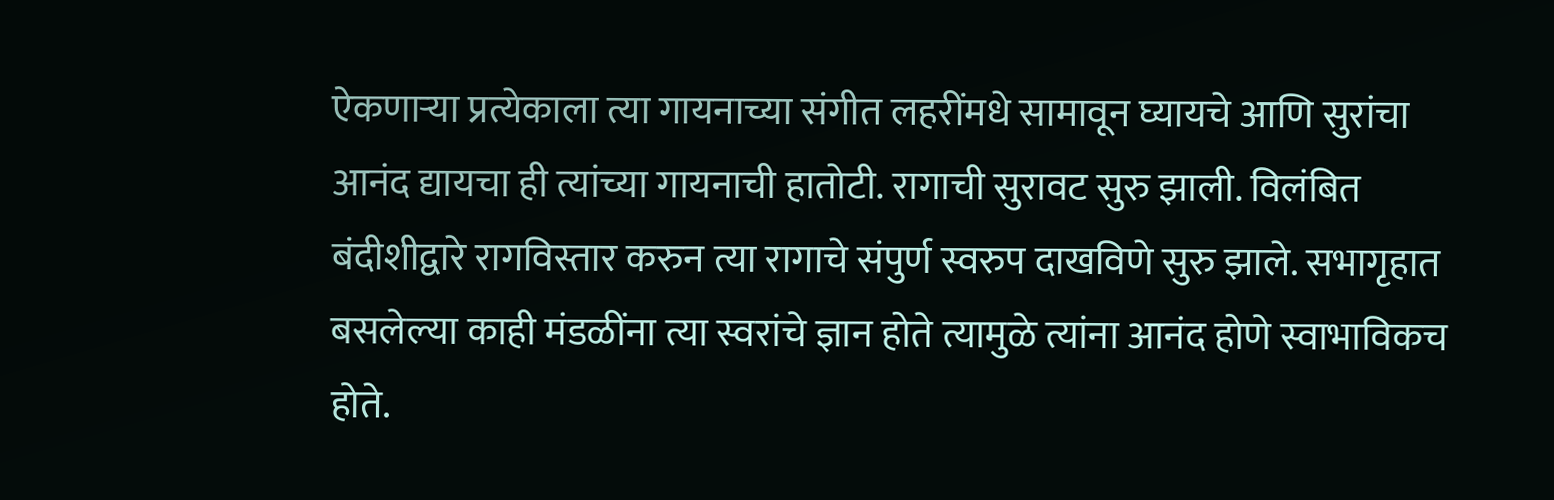ऐकणाऱ्या प्रत्येकाला त्या गायनाच्या संगीत लहरींमधे सामावून घ्यायचे आणि सुरांचा आनंद द्यायचा ही त्यांच्या गायनाची हातोटी. रागाची सुरावट सुरु झाली. विलंबित बंदीशीद्वारे रागविस्तार करुन त्या रागाचे संपुर्ण स्वरुप दाखविणे सुरु झाले. सभागृहात बसलेल्या काही मंडळींना त्या स्वरांचे ज्ञान होते त्यामुळे त्यांना आनंद होणे स्वाभाविकच होते.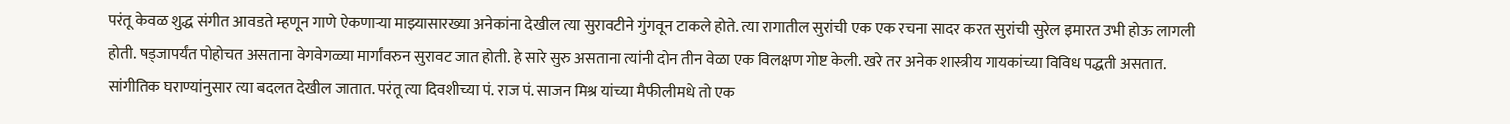परंतू केवळ शुद्ध संगीत आवडते म्हणून गाणे ऐकणाऱ्या माझ्यासारख्या अनेकांना देखील त्या सुरावटीने गुंगवून टाकले होते. त्या रागातील सुरांची एक एक रचना सादर करत सुरांची सुरेल इमारत उभी होऊ लागली होती. षड्जापर्यंत पोहोचत असताना वेगवेगळ्या मार्गांवरुन सुरावट जात होती. हे सारे सुरु असताना त्यांनी दोन तीन वेळा एक विलक्षण गोष्ट केली. खरे तर अनेक शास्त्रीय गायकांच्या विविध पद्धती असतात. सांगीतिक घराण्यांनुसार त्या बदलत देखील जातात. परंतू त्या दिवशीच्या पं. राज पं. साजन मिश्र यांच्या मैफीलीमधे तो एक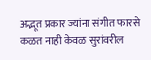अद्भूत प्रकार ज्यांना संगीत फारसे कळत नाही केवळ सुरांवरील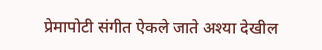प्रेमापोटी संगीत ऐकले जाते अश्या देखील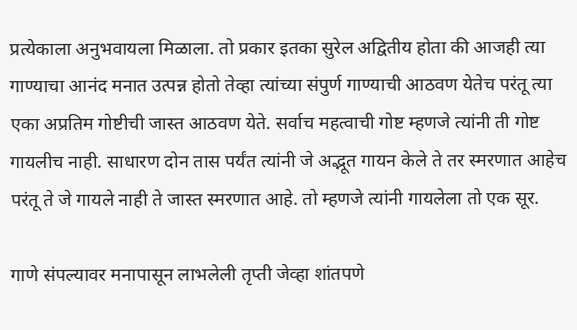प्रत्येकाला अनुभवायला मिळाला. तो प्रकार इतका सुरेल अद्वितीय होता की आजही त्या गाण्याचा आनंद मनात उत्पन्न होतो तेव्हा त्यांच्या संपुर्ण गाण्याची आठवण येतेच परंतू त्या एका अप्रतिम गोष्टीची जास्त आठवण येते. सर्वाच महत्वाची गोष्ट म्हणजे त्यांनी ती गोष्ट गायलीच नाही. साधारण दोन तास पर्यंत त्यांनी जे अद्भूत गायन केले ते तर स्मरणात आहेच परंतू ते जे गायले नाही ते जास्त स्मरणात आहे. तो म्हणजे त्यांनी गायलेला तो एक सूर.

गाणे संपल्यावर मनापासून लाभलेली तृप्ती जेव्हा शांतपणे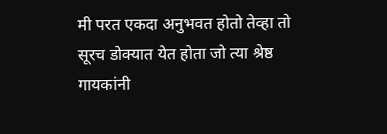मी परत एकदा अनुभवत होतो तेव्हा तो सूरच डोक्यात येत होता जो त्या श्रेष्ठ गायकांनी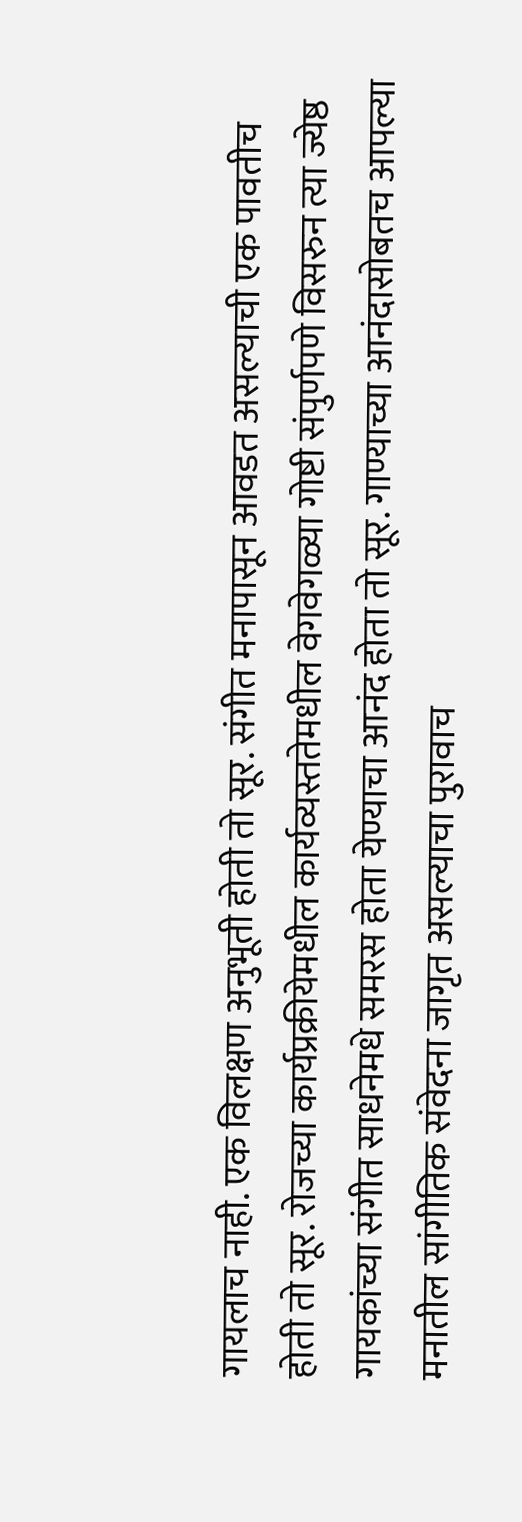गायलाच नाही. एक विलक्षण अनुभूती होती तो सूर. संगीत मनापासून आवडत असल्याची एक पावतीच होती तो सूर. रोजच्या कार्यप्रक्रीयेमधील कार्यव्यस्ततेमधील वेगवेगळ्या गोष्टी संपुर्णपणे विसरुन त्या ज्येष्ठ गायकांच्या संगीत साधनेमधे समरस होता येण्याचा आनंद होता तो सूर. गाण्याच्या आनंदासोबतच आपल्या मनातील सांगीतिक संवेदना जागृत असल्याचा पुरावाच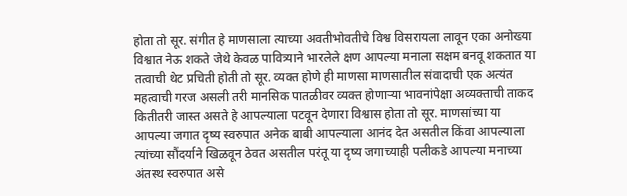होता तो सूर. संगीत हे माणसाला त्याच्या अवतीभोवतीचे विश्व विसरायला लावून एका अनोख्या विश्वात नेऊ शकते जेथे केवळ पावित्र्याने भारलेले क्षण आपल्या मनाला सक्षम बनवू शकतात या तत्वाची थेट प्रचिती होती तो सूर. व्यक्त होणे ही माणसा माणसातील संवादाची एक अत्यंत महत्वाची गरज असली तरी मानसिक पातळीवर व्यक्त होणाऱ्या भावनांपेक्षा अव्यक्ताची ताकद कितीतरी जास्त असते हे आपल्याला पटवून देणारा विश्वास होता तो सूर. माणसांच्या या आपल्या जगात दृष्य स्वरुपात अनेक बाबी आपल्याला आनंद देत असतील किंवा आपल्याला त्यांच्या सौंदर्याने खिळवून ठेवत असतील परंतू या दृष्य जगाच्याही पलीकडे आपल्या मनाच्या अंतस्थ स्वरुपात असे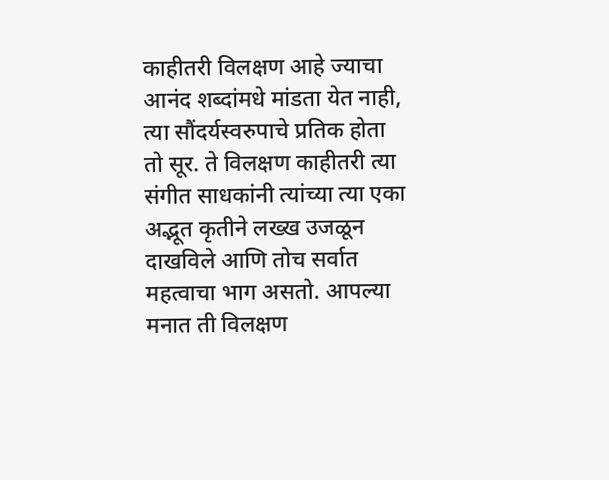काहीतरी विलक्षण आहे ज्याचा आनंद शब्दांमधे मांडता येत नाही, त्या सौंदर्यस्वरुपाचे प्रतिक होता तो सूर. ते विलक्षण काहीतरी त्या संगीत साधकांनी त्यांच्या त्या एका अद्भूत कृतीने लख्ख उजळून दाखविले आणि तोच सर्वात महत्वाचा भाग असतो. आपल्या मनात ती विलक्षण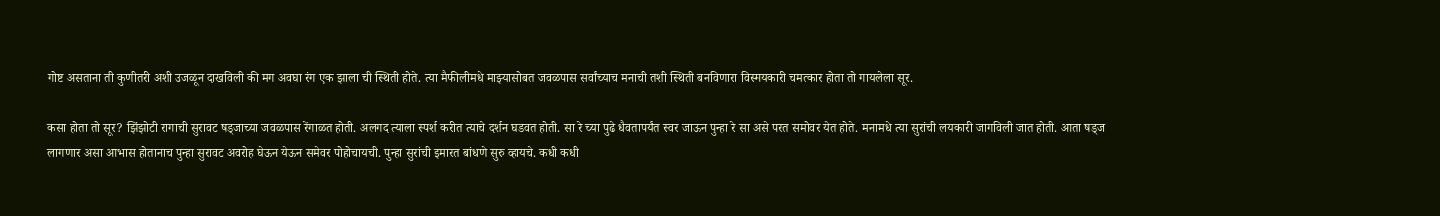गोष्ट असताना ती कुणीतरी अशी उजळून दाखविली की मग अवघा रंग एक झाला ची स्थिती होते. त्या मैफीलीमधे माझ्यासोबत जवळपास सर्वांच्याच मनाची तशी स्थिती बनविणारा विस्मयकारी चमत्कार होता तो गायलेला सूर.

कसा होता तो सूर? झिंझोटी रागाची सुरावट षड्जाच्या जवळपास रेंगाळत होती. अलगद त्याला स्पर्श करीत त्याचे दर्शन घडवत होती. सा रे च्या पुढे धैवतापर्यंत स्वर जाऊन पुन्हा रे सा असे परत समोवर येत होते. मनामधे त्या सुरांची लयकारी जागविली जात होती. आता षड्ज लागणार असा आभास होतानाच पुन्हा सुरावट अवरोह घेऊन येऊन समेवर पोहोचायची. पुन्हा सुरांची इमारत बांधणे सुरु व्हायचे. कधी कधी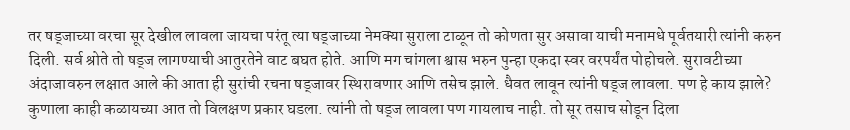तर षड्जाच्या वरचा सूर देखील लावला जायचा परंतू त्या षड्जाच्या नेमक्या सुराला टाळून तो कोणता सुर असावा याची मनामधे पूर्वतयारी त्यांनी करुन दिली. सर्व श्रोते तो षड्ज लागण्याची आतुरतेने वाट बघत होते. आणि मग चांगला श्वास भरुन पुन्हा एकदा स्वर वरपर्यंत पोहोचले. सुरावटीच्या अंदाजावरुन लक्षात आले की आता ही सुरांची रचना षड्जावर स्थिरावणार आणि तसेच झाले. धैवत लावून त्यांनी षड्ज लावला. पण हे काय झाले? कुणाला काही कळायच्या आत तो विलक्षण प्रकार घडला. त्यांनी तो षड्ज लावला पण गायलाच नाही. तो सूर तसाच सोडून दिला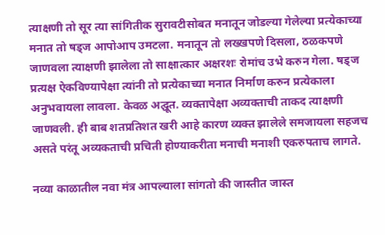त्याक्षणी तो सूर त्या सांगितीक सुरावटीसोबत मनातून जोडल्या गेलेल्या प्रत्येकाच्या मनात तो षड्ज आपोआप उमटला. मनातून तो लख्खपणे दिसला, ठळकपणे जाणवला त्याक्षणी झालेला तो साक्षात्कार अक्षरशः रोमांच उभे करुन गेला. षड्ज प्रत्यक्ष ऐकविण्यापेक्षा त्यांनी तो प्रत्येकाच्या मनात निर्माण करुन प्रत्येकाला अनुभवायला लावला. केवळ अद्घूत. व्यक्तापेक्षा अव्यक्ताची ताकद त्याक्षणी जाणवली. ही बाब शतप्रतिशत खरी आहे कारण व्यक्त झालेले समजायला सहजच असते परंतू अव्यकताची प्रचिती होण्याकरीता मनाची मनाशी एकरुपताच लागते.

नव्या काळातील नवा मंत्र आपल्याला सांगतो की जास्तीत जास्त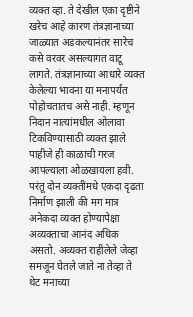व्यक्त व्हा. ते देखील एका दृष्टीने खरेच आहे कारण तंत्रज्ञानाच्या जाळ्यात अडकल्यानंतर सारेच कसे वरवर असल्यागत वाटू लागते. तंत्रज्ञानाच्या आधारे व्यक्त केलेल्या भावना या मनापर्यंत पोहोचतातच असे नाही. म्हणून निदान नात्यांमधील ओलावा टिकविण्यासाठी व्यक्त झाले पाहीजे ही काळाची गरज आपल्याला ओळखायला हवी. परंतू दोन व्यक्तींमधे एकदा दृढता निर्माण झाली की मग मात्र अनेकदा व्यक्त होण्यापेक्षा अव्यक्ताचा आनंद अधिक असतो. अव्यक्त राहीलेले जेव्हा समजून घेतले जाते ना तेव्हा ते थेट मनाच्या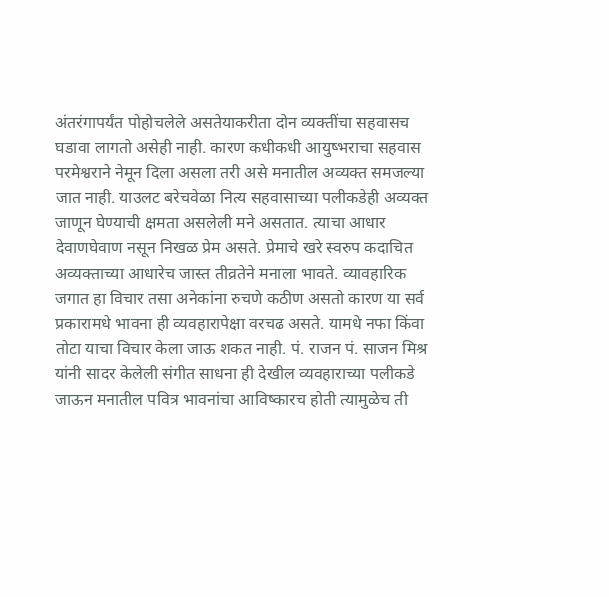अंतरंगापर्यंत पोहोचलेले असतेयाकरीता दोन व्यक्तींचा सहवासच घडावा लागतो असेही नाही. कारण कधीकधी आयुष्भराचा सहवास परमेश्वराने नेमून दिला असला तरी असे मनातील अव्यक्त समजल्या जात नाही. याउलट बरेचवेळा नित्य सहवासाच्या पलीकडेही अव्यक्त जाणून घेण्याची क्षमता असलेली मने असतात. त्याचा आधार देवाणघेवाण नसून निखळ प्रेम असते. प्रेमाचे खरे स्वरुप कदाचित अव्यक्ताच्या आधारेच जास्त तीव्रतेने मनाला भावते. व्यावहारिक जगात हा विचार तसा अनेकांना रुचणे कठीण असतो कारण या सर्व प्रकारामधे भावना ही व्यवहारापेक्षा वरचढ असते. यामधे नफा किंवा तोटा याचा विचार केला जाऊ शकत नाही. पं. राजन पं. साजन मिश्र यांनी सादर केलेली संगीत साधना ही देखील व्यवहाराच्या पलीकडे जाऊन मनातील पवित्र भावनांचा आविष्कारच होती त्यामुळेच ती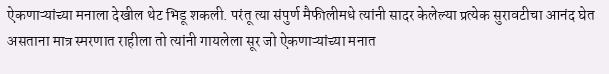ऐकणाऱ्यांच्या मनाला देखील थेट भिडू शकली. परंतू त्या संपुर्ण मैफीलीमधे त्यांनी सादर केलेल्या प्रत्येक सुरावटीचा आनंद घेत असताना मात्र स्मरणात राहीला तो त्यांनी गायलेला सूर जो ऐकणाऱ्यांच्या मनात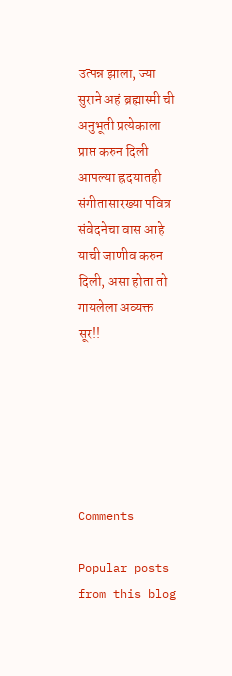उत्पन्न झाला, ज्या सुराने अहं ब्रह्मास्मी ची अनुभूती प्रत्येकाला प्राप्त करुन दिली आपल्या ह्रदयातही संगीतासारख्या पवित्र संवेदनेचा वास आहे याची जाणीव करुन दिली, असा होता तो गायलेला अव्यक्त सूर!!






Comments

Popular posts from this blog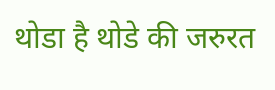थोडा है थोडे की जरुरत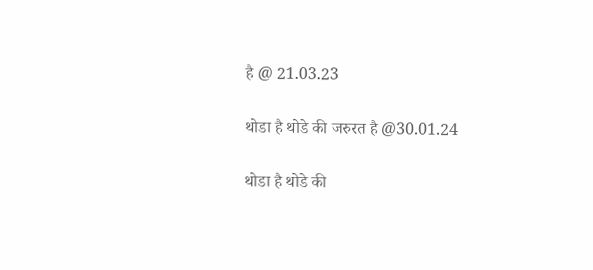है @ 21.03.23

थोडा है थोडे की जरुरत है @30.01.24

थोडा है थोडे की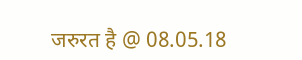जरुरत है @ 08.05.18